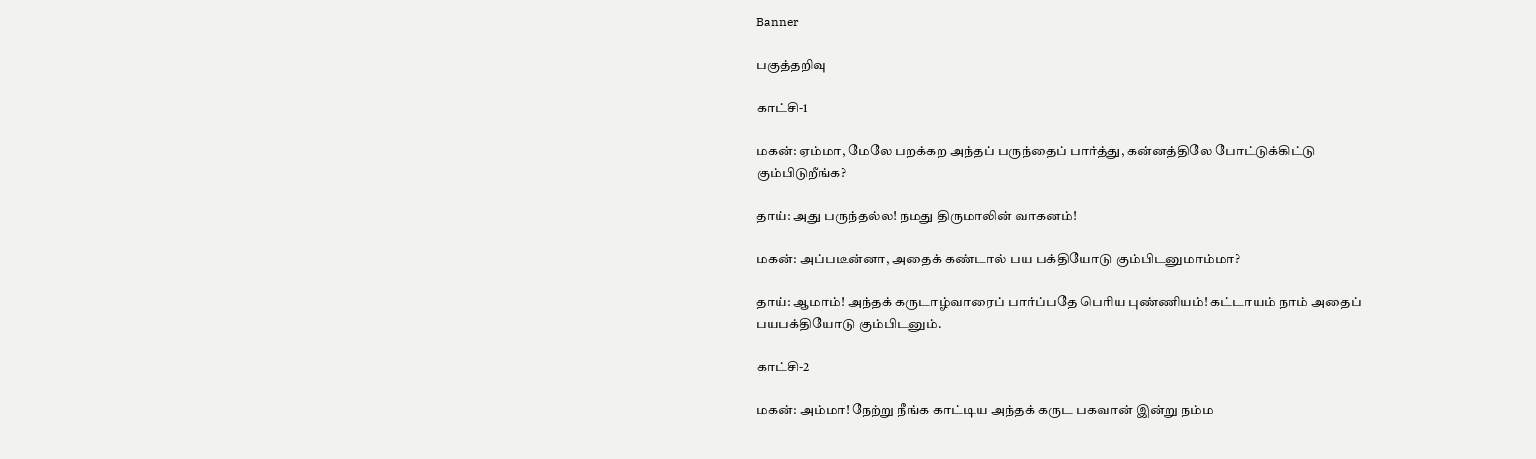Banner

பகுத்தறிவு

காட்சி-1

மகன்: ஏம்மா, மேலே பறக்கற அந்தப் பருந்தைப் பார்த்து, கன்னத்திலே போட்டுக்கிட்டு கும்பிடுறீங்க?

தாய்: அது பருந்தல்ல! நமது திருமாலின் வாகனம்!

மகன்: அப்படீன்னா, அதைக் கண்டால் பய பக்தியோடு கும்பிடனுமாம்மா?

தாய்: ஆமாம்! அந்தக் கருடாழ்வாரைப் பார்ப்பதே பெரிய புண்ணியம்! கட்டாயம் நாம் அதைப் பயபக்தியோடு கும்பிடனும்.

காட்சி-2

மகன்: அம்மா! நேற்று நீங்க காட்டிய அந்தக் கருட பகவான் இன்று நம்ம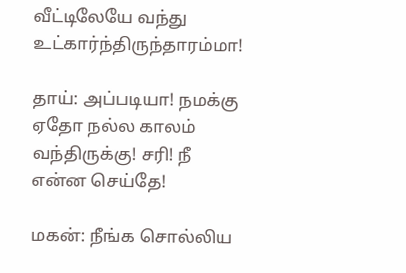வீட்டிலேயே வந்து உட்கார்ந்திருந்தாரம்மா!

தாய்: அப்படியா! நமக்கு ஏதோ நல்ல காலம் வந்திருக்கு! சரி! நீ என்ன செய்தே!

மகன்: நீங்க சொல்லிய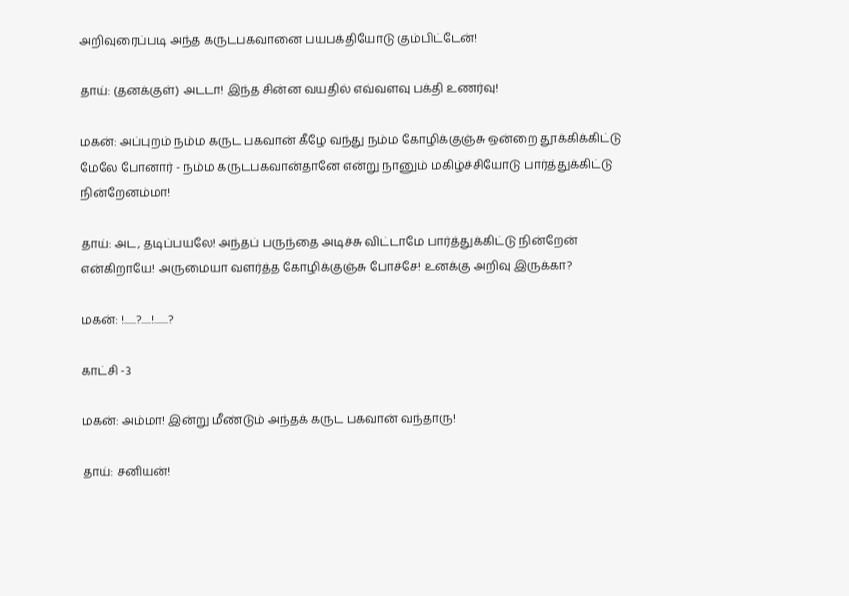அறிவுரைப்படி அந்த கருடபகவானை பயபக்தியோடு கும்பிட்டேன்!

தாய்: (தனக்குள்) அடடா! இந்த சின்ன வயதில் எவ்வளவு பக்தி உணர்வு!

மகன்: அப்புறம் நம்ம கருட பகவான் கீழே வந்து நம்ம கோழிக்குஞ்சு ஒன்றை தூக்கிக்கிட்டு மேலே போனார் - நம்ம கருடபகவான்தானே என்று நானும் மகிழ்ச்சியோடு பார்த்துக்கிட்டு நின்றேனம்மா!

தாய்: அட, தடிப்பயலே! அந்தப் பருந்தை அடிச்சு விட்டாமே பார்த்துக்கிட்டு நின்றேன் என்கிறாயே! அருமையா வளர்த்த கோழிக்குஞ்சு போச்சே! உனக்கு அறிவு இருக்கா?

மகன்: !......?.....!.......?

காட்சி -3

மகன்: அம்மா! இன்று மீண்டும் அந்தக் கருட பகவான் வந்தாரு!

தாய்: சனியன்!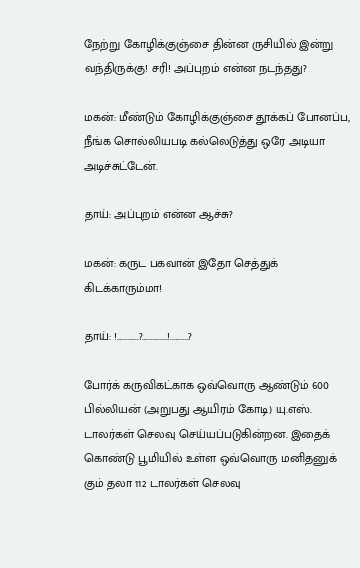நேற்று கோழிக்குஞ்சை தின்ன ருசியில் இன்று வந்திருக்கு! சரி! அப்புறம் என்ன நடந்தது?

மகன்: மீண்டும் கோழிக்குஞ்சை தூக்கப் போனப்ப, நீங்க சொல்லியபடி கல்லெடுத்து ஒரே அடியா அடிச்சுட்டேன்.

தாய்: அப்புறம் என்ன ஆச்சு?

மகன்: கருட பகவான் இதோ செத்துக் கிடக்காரும்மா!

தாய்: !............?..............!..........?

போர்க் கருவிகட்காக ஒவ்வொரு ஆண்டும் 600 பில்லியன் (அறுபது ஆயிரம் கோடி) யு.எஸ். டாலர்கள் செலவு செய்யப்படுகின்றன. இதைக் கொண்டு பூமியில் உள்ள ஒவ்வொரு மனிதனுக் கும் தலா 112 டாலர்கள் செலவு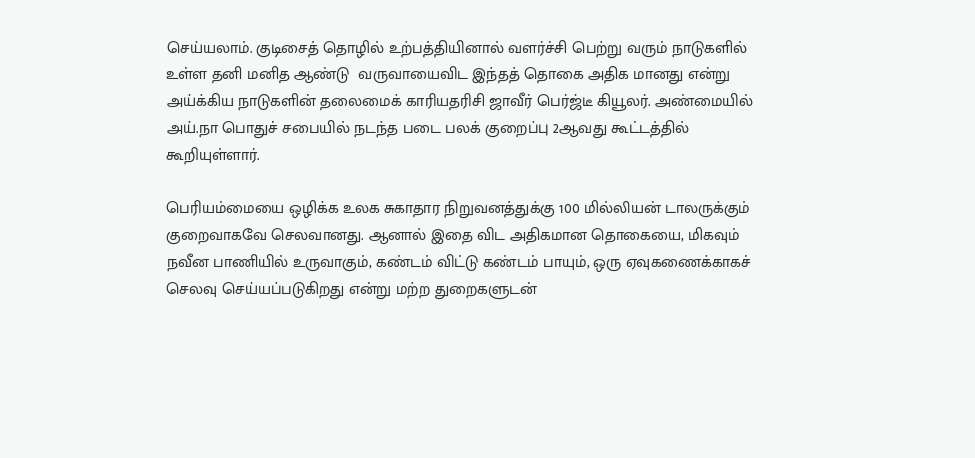செய்யலாம். குடிசைத் தொழில் உற்பத்தியினால் வளர்ச்சி பெற்று வரும் நாடுகளில் உள்ள தனி மனித ஆண்டு  வருவாயைவிட இந்தத் தொகை அதிக மானது என்று அய்க்கிய நாடுகளின் தலைமைக் காரியதரிசி ஜாவீர் பெர்ஜ்டீ கியூலர். அண்மையில் அய்.நா பொதுச் சபையில் நடந்த படை பலக் குறைப்பு 2ஆவது கூட்டத்தில் கூறியுள்ளார்.

பெரியம்மையை ஒழிக்க உலக சுகாதார நிறுவனத்துக்கு 100 மில்லியன் டாலருக்கும் குறைவாகவே செலவானது. ஆனால் இதை விட அதிகமான தொகையை, மிகவும் நவீன பாணியில் உருவாகும், கண்டம் விட்டு கண்டம் பாயும், ஒரு ஏவுகணைக்காகச் செலவு செய்யப்படுகிறது என்று மற்ற துறைகளுடன்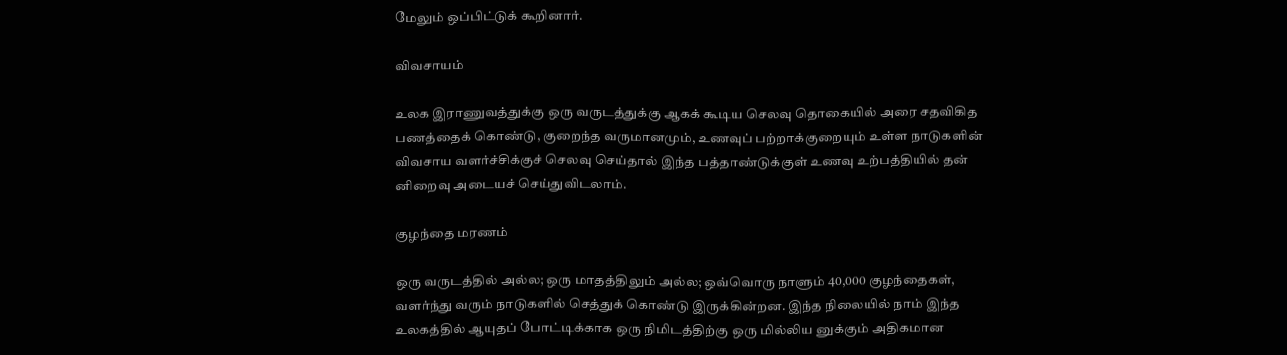மேலும் ஒப்பிட்டுக் கூறினார்.

விவசாயம்

உலக இராணுவத்துக்கு ஒரு வருடத்துக்கு ஆகக் கூடிய செலவு தொகையில் அரை சதவிகித பணத்தைக் கொண்டு, குறைந்த வருமானமும், உணவுப் பற்றாக்குறையும் உள்ள நாடுகளின் விவசாய வளர்ச்சிக்குச் செலவு செய்தால் இந்த பத்தாண்டுக்குள் உணவு உற்பத்தியில் தன் னிறைவு அடையச் செய்துவிடலாம்.

குழந்தை மரணம்

ஒரு வருடத்தில் அல்ல; ஒரு மாதத்திலும் அல்ல; ஒவ்வொரு நாளும் 40,000 குழந்தைகள், வளர்ந்து வரும் நாடுகளில் செத்துக் கொண்டு இருக்கின்றன. இந்த நிலையில் நாம் இந்த உலகத்தில் ஆயுதப் போட்டிக்காக ஒரு நிமிடத்திற்கு ஒரு மில்லிய னுக்கும் அதிகமான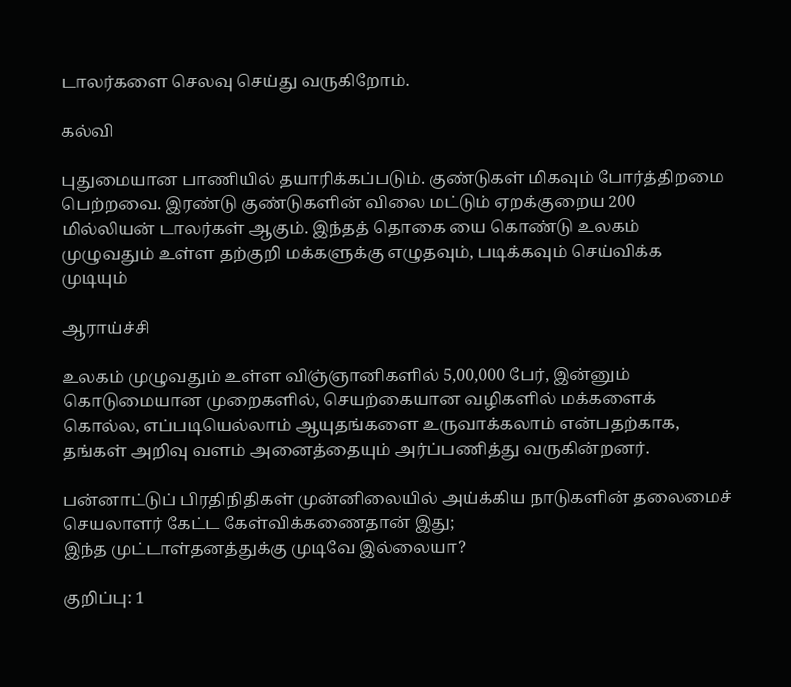டாலர்களை செலவு செய்து வருகிறோம்.

கல்வி

புதுமையான பாணியில் தயாரிக்கப்படும். குண்டுகள் மிகவும் போர்த்திறமை பெற்றவை. இரண்டு குண்டுகளின் விலை மட்டும் ஏறக்குறைய 200 மில்லியன் டாலர்கள் ஆகும். இந்தத் தொகை யை கொண்டு உலகம் முழுவதும் உள்ள தற்குறி மக்களுக்கு எழுதவும், படிக்கவும் செய்விக்க முடியும்

ஆராய்ச்சி

உலகம் முழுவதும் உள்ள விஞ்ஞானிகளில் 5,00,000 பேர், இன்னும் கொடுமையான முறைகளில், செயற்கையான வழிகளில் மக்களைக் கொல்ல, எப்படியெல்லாம் ஆயுதங்களை உருவாக்கலாம் என்பதற்காக, தங்கள் அறிவு வளம் அனைத்தையும் அர்ப்பணித்து வருகின்றனர்.

பன்னாட்டுப் பிரதிநிதிகள் முன்னிலையில் அய்க்கிய நாடுகளின் தலைமைச் செயலாளர் கேட்ட கேள்விக்கணைதான் இது;
இந்த முட்டாள்தனத்துக்கு முடிவே இல்லையா?

குறிப்பு: 1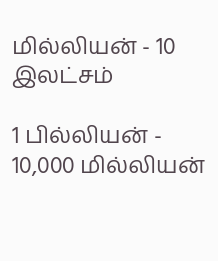மில்லியன் - 10 இலட்சம்

1 பில்லியன் - 10,000 மில்லியன்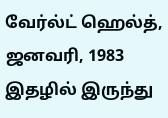வேர்ல்ட் ஹெல்த், ஜனவரி, 1983 இதழில் இருந்து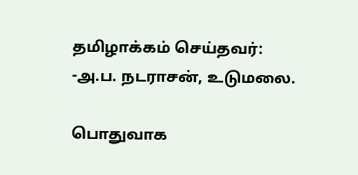தமிழாக்கம் செய்தவர்:
-அ.ப. நடராசன், உடுமலை.

பொதுவாக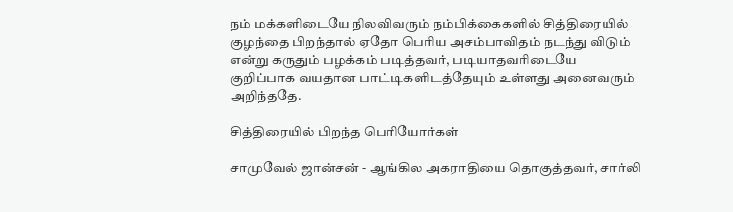நம் மக்களிடையே நிலவிவரும் நம்பிக்கைகளில் சித்திரையில் குழந்தை பிறந்தால் ஏதோ பெரிய அசம்பாவிதம் நடந்து விடும் என்று கருதும் பழக்கம் படித்தவர், படியாதவரிடையே குறிப்பாக வயதான பாட்டிகளிடத்தேயும் உள்ளது அனைவரும் அறிந்ததே.

சித்திரையில் பிறந்த பெரியோர்கள்

சாமுவேல் ஜான்சன் - ஆங்கில அகராதியை தொகுத்தவர், சார்லி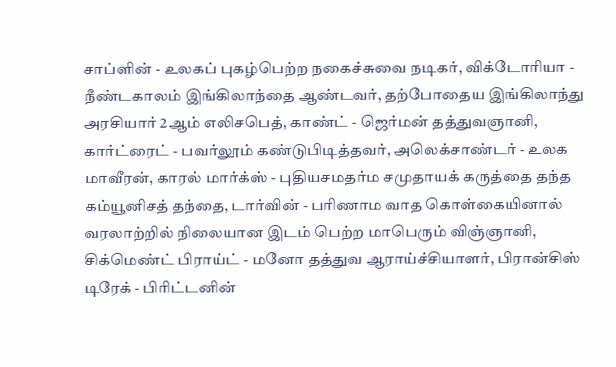சாப்ளின் - உலகப் புகழ்பெற்ற நகைச்சுவை நடிகர், விக்டோரியா - நீண்டகாலம் இங்கிலாந்தை ஆண்டவர், தற்போதைய இங்கிலாந்து அரசியார் 2ஆம் எலிசபெத், காண்ட் - ஜெர்மன் தத்துவஞானி, கார்ட்ரைட் - பவர்லூம் கண்டுபிடித்தவர், அலெக்சாண்டர் - உலக மாவீரன், காரல் மார்க்ஸ் - புதியசமதர்ம சமுதாயக் கருத்தை தந்த கம்யூனிசத் தந்தை, டார்வின் - பரிணாம வாத கொள்கையினால் வரலாற்றில் நிலையான இடம் பெற்ற மாபெரும் விஞ்ஞானி, சிக்மெண்ட் பிராய்ட் - மனோ தத்துவ ஆராய்ச்சியாளர், பிரான்சிஸ் டிரேக் - பிரிட்டனின்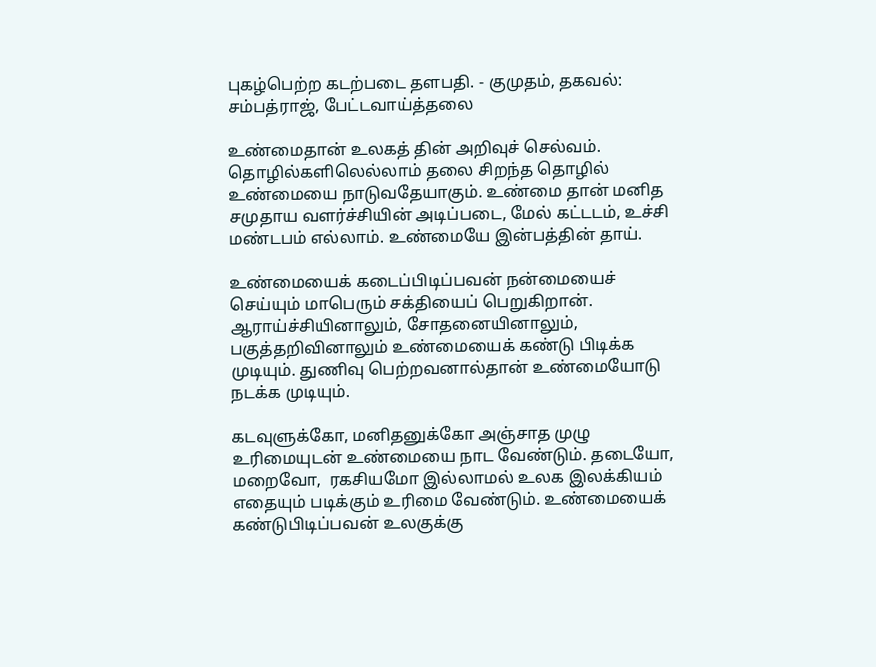புகழ்பெற்ற கடற்படை தளபதி. - குமுதம், தகவல்: சம்பத்ராஜ், பேட்டவாய்த்தலை

உண்மைதான் உலகத் தின் அறிவுச் செல்வம். தொழில்களிலெல்லாம் தலை சிறந்த தொழில் உண்மையை நாடுவதேயாகும். உண்மை தான் மனித சமுதாய வளர்ச்சியின் அடிப்படை, மேல் கட்டடம், உச்சி மண்டபம் எல்லாம். உண்மையே இன்பத்தின் தாய்.

உண்மையைக் கடைப்பிடிப்பவன் நன்மையைச் செய்யும் மாபெரும் சக்தியைப் பெறுகிறான். ஆராய்ச்சியினாலும், சோதனையினாலும், பகுத்தறிவினாலும் உண்மையைக் கண்டு பிடிக்க முடியும். துணிவு பெற்றவனால்தான் உண்மையோடு நடக்க முடியும்.

கடவுளுக்கோ, மனிதனுக்கோ அஞ்சாத முழு உரிமையுடன் உண்மையை நாட வேண்டும். தடையோ, மறைவோ,  ரகசியமோ இல்லாமல் உலக இலக்கியம் எதையும் படிக்கும் உரிமை வேண்டும். உண்மையைக் கண்டுபிடிப்பவன் உலகுக்கு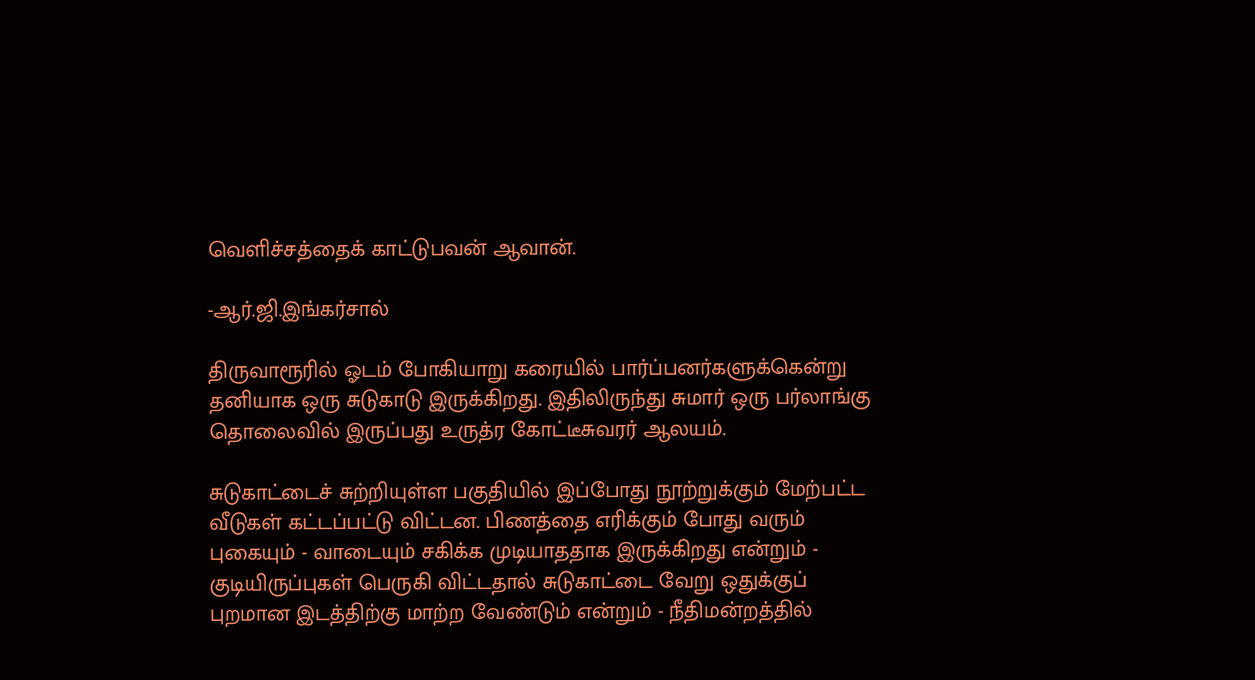வெளிச்சத்தைக் காட்டுபவன் ஆவான்.

-ஆர்.ஜி.இங்கர்சால்

திருவாரூரில் ஓடம் போகியாறு கரையில் பார்ப்பனர்களுக்கென்று தனியாக ஒரு சுடுகாடு இருக்கிறது. இதிலிருந்து சுமார் ஒரு பர்லாங்கு தொலைவில் இருப்பது உருத்ர கோட்டீசுவரர் ஆலயம்.

சுடுகாட்டைச் சுற்றியுள்ள பகுதியில் இப்போது நூற்றுக்கும் மேற்பட்ட வீடுகள் கட்டப்பட்டு விட்டன. பிணத்தை எரிக்கும் போது வரும் புகையும் - வாடையும் சகிக்க முடியாததாக இருக்கிறது என்றும் - குடியிருப்புகள் பெருகி விட்டதால் சுடுகாட்டை வேறு ஒதுக்குப் புறமான இடத்திற்கு மாற்ற வேண்டும் என்றும் - நீதிமன்றத்தில்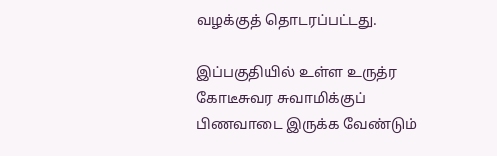வழக்குத் தொடரப்பட்டது.

இப்பகுதியில் உள்ள உருத்ர கோடீசுவர சுவாமிக்குப் பிணவாடை இருக்க வேண்டும்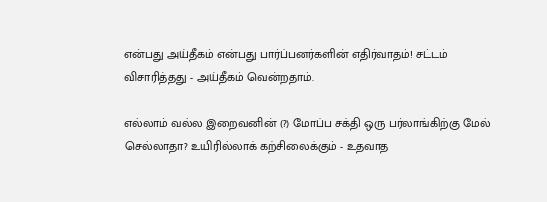என்பது அய்தீகம் என்பது பார்ப்பனர்களின் எதிர்வாதம்! சட்டம் விசாரித்தது - அய்தீகம் வென்றதாம்.

எல்லாம் வல்ல இறைவனின் (?) மோப்ப சக்தி ஒரு பர்லாங்கிற்கு மேல் செல்லாதா? உயிரில்லாக் கற்சிலைக்கும் - உதவாத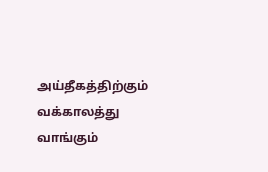அய்தீகத்திற்கும் வக்காலத்து வாங்கும்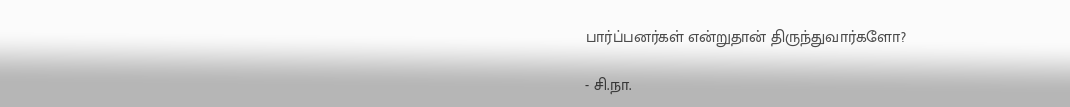பார்ப்பனர்கள் என்றுதான் திருந்துவார்களோ?

- சி.நா.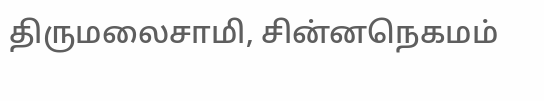திருமலைசாமி, சின்னநெகமம்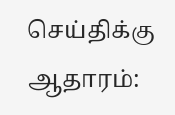செய்திக்கு ஆதாரம்: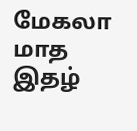மேகலா மாத இதழ்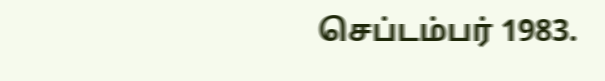செப்டம்பர் 1983.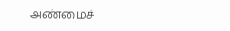அண்மைச்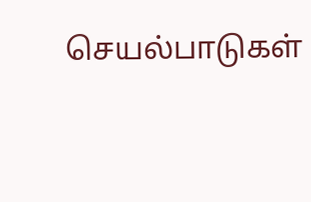செயல்பாடுகள்